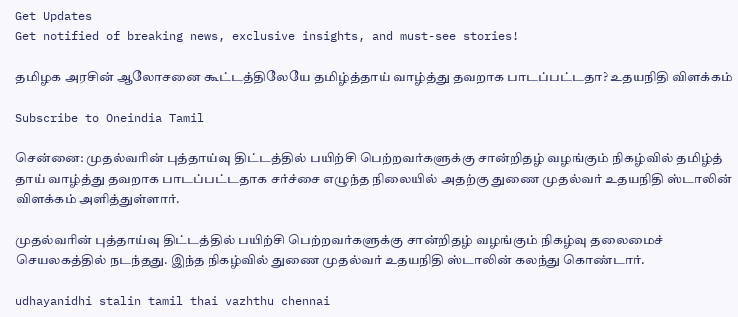Get Updates
Get notified of breaking news, exclusive insights, and must-see stories!

தமிழக அரசின் ஆலோசனை கூட்டத்திலேயே தமிழ்த்தாய் வாழ்த்து தவறாக பாடப்பட்டதா? உதயநிதி விளக்கம்

Subscribe to Oneindia Tamil

சென்னை: முதல்வரின் புத்தாய்வு திட்டத்தில் பயிற்சி பெற்றவர்களுக்கு சான்றிதழ் வழங்கும் நிகழ்வில் தமிழ்த் தாய் வாழ்த்து தவறாக பாடப்பட்டதாக சர்ச்சை எழுந்த நிலையில் அதற்கு துணை முதல்வர் உதயநிதி ஸ்டாலின் விளக்கம் அளித்துள்ளார்.

முதல்வரின் புத்தாய்வு திட்டத்தில் பயிற்சி பெற்றவர்களுக்கு சான்றிதழ் வழங்கும் நிகழ்வு தலைமைச் செயலகத்தில் நடந்தது. இந்த நிகழ்வில் துணை முதல்வர் உதயநிதி ஸ்டாலின் கலந்து கொண்டார்.

udhayanidhi stalin tamil thai vazhthu chennai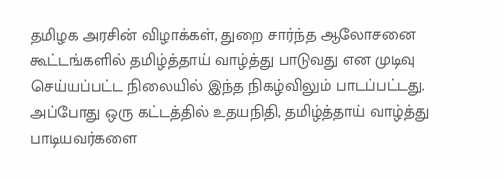தமிழக அரசின் விழாக்கள், துறை சார்ந்த ஆலோசனை கூட்டங்களில் தமிழ்த்தாய் வாழ்த்து பாடுவது என முடிவு செய்யப்பட்ட நிலையில் இந்த நிகழ்விலும் பாடப்பட்டது. அப்போது ஒரு கட்டத்தில் உதயநிதி, தமிழ்த்தாய் வாழ்த்து பாடியவர்களை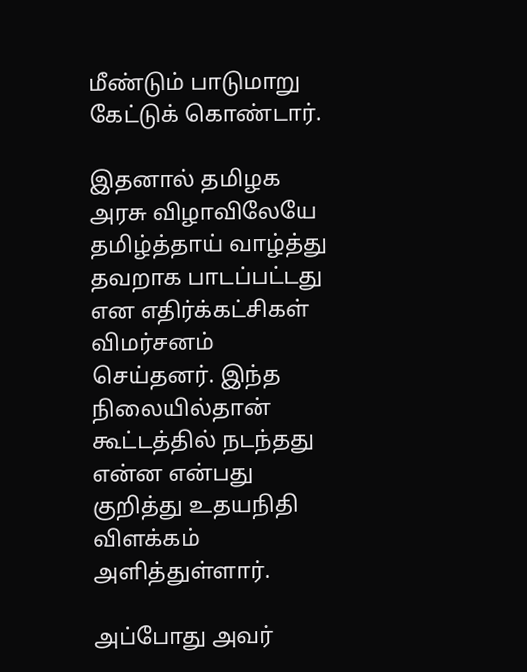மீண்டும் பாடுமாறு கேட்டுக் கொண்டார்.

இதனால் தமிழக அரசு விழாவிலேயே தமிழ்த்தாய் வாழ்த்து தவறாக பாடப்பட்டது என எதிர்க்கட்சிகள் விமர்சனம் செய்தனர். இந்த நிலையில்தான் கூட்டத்தில் நடந்தது என்ன என்பது குறித்து உதயநிதி விளக்கம் அளித்துள்ளார்.

அப்போது அவர்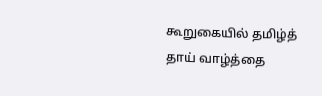கூறுகையில் தமிழ்த் தாய் வாழ்த்தை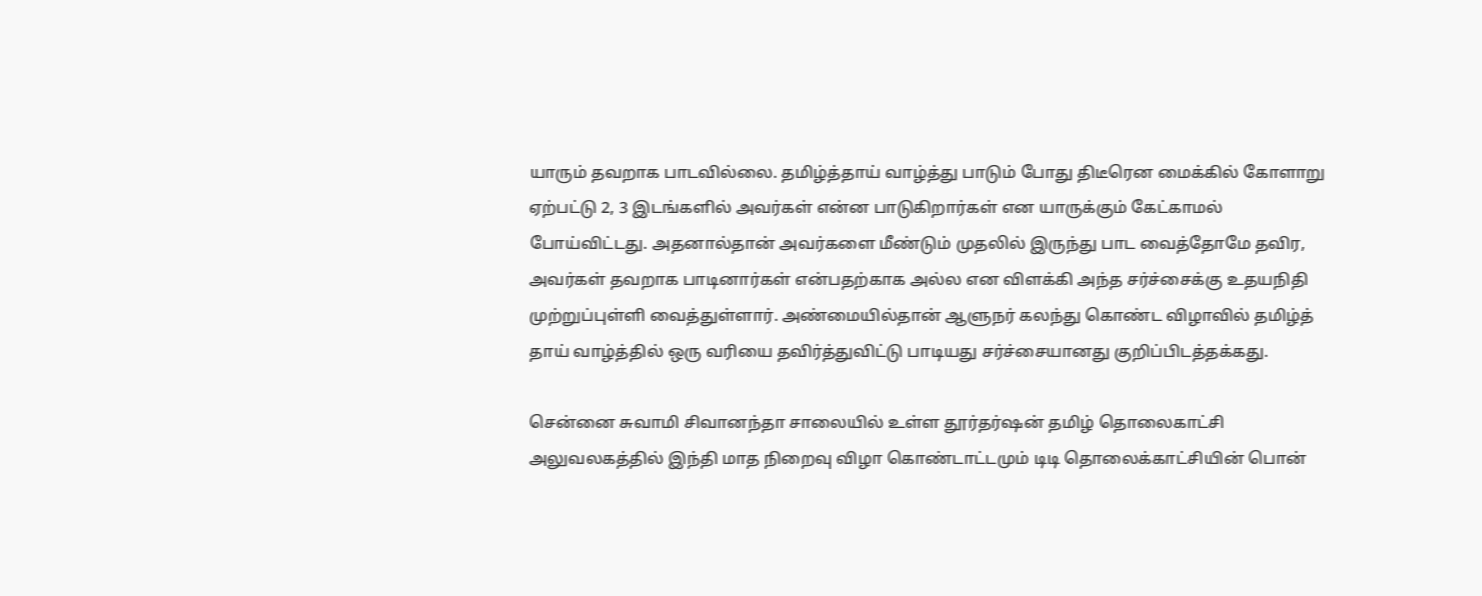யாரும் தவறாக பாடவில்லை. தமிழ்த்தாய் வாழ்த்து பாடும் போது திடீரென மைக்கில் கோளாறு ஏற்பட்டு 2, 3 இடங்களில் அவர்கள் என்ன பாடுகிறார்கள் என யாருக்கும் கேட்காமல் போய்விட்டது. அதனால்தான் அவர்களை மீண்டும் முதலில் இருந்து பாட வைத்தோமே தவிர, அவர்கள் தவறாக பாடினார்கள் என்பதற்காக அல்ல என விளக்கி அந்த சர்ச்சைக்கு உதயநிதி முற்றுப்புள்ளி வைத்துள்ளார். அண்மையில்தான் ஆளுநர் கலந்து கொண்ட விழாவில் தமிழ்த் தாய் வாழ்த்தில் ஒரு வரியை தவிர்த்துவிட்டு பாடியது சர்ச்சையானது குறிப்பிடத்தக்கது.

சென்னை சுவாமி சிவானந்தா சாலையில் உள்ள தூர்தர்ஷன் தமிழ் தொலைகாட்சி அலுவலகத்தில் இந்தி மாத நிறைவு விழா கொண்டாட்டமும் டிடி தொலைக்காட்சியின் பொன்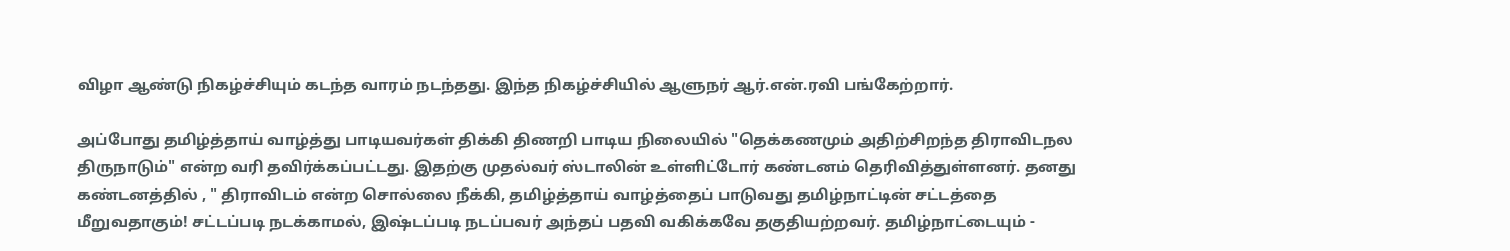விழா ஆண்டு நிகழ்ச்சியும் கடந்த வாரம் நடந்தது. இந்த நிகழ்ச்சியில் ஆளுநர் ஆர்.என்.ரவி பங்கேற்றார்.

அப்போது தமிழ்த்தாய் வாழ்த்து பாடியவர்கள் திக்கி திணறி பாடிய நிலையில் "தெக்கணமும் அதிற்சிறந்த திராவிடநல திருநாடும்" என்ற வரி தவிர்க்கப்பட்டது. இதற்கு முதல்வர் ஸ்டாலின் உள்ளிட்டோர் கண்டனம் தெரிவித்துள்ளனர். தனது கண்டனத்தில் , " திராவிடம் என்ற சொல்லை நீக்கி, தமிழ்த்தாய் வாழ்த்தைப் பாடுவது தமிழ்நாட்டின் சட்டத்தை மீறுவதாகும்! சட்டப்படி நடக்காமல், இஷ்டப்படி நடப்பவர் அந்தப் பதவி வகிக்கவே தகுதியற்றவர். தமிழ்நாட்டையும் -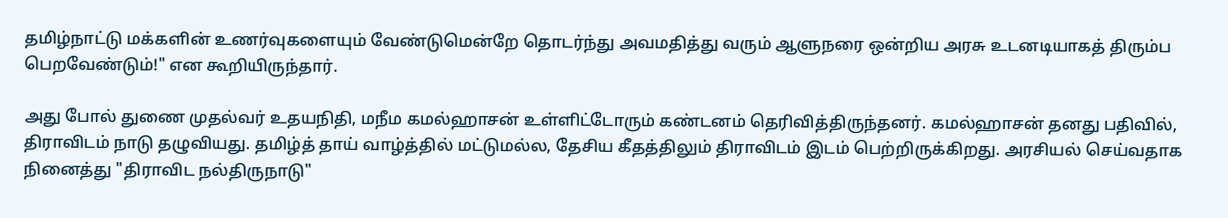தமிழ்நாட்டு மக்களின் உணர்வுகளையும் வேண்டுமென்றே தொடர்ந்து அவமதித்து வரும் ஆளுநரை ஒன்றிய அரசு உடனடியாகத் திரும்ப பெறவேண்டும்!" என கூறியிருந்தார்.

அது போல் துணை முதல்வர் உதயநிதி, மநீம கமல்ஹாசன் உள்ளிட்டோரும் கண்டனம் தெரிவித்திருந்தனர். கமல்ஹாசன் தனது பதிவில், திராவிடம் நாடு தழுவியது. தமிழ்த் தாய் வாழ்த்தில் மட்டுமல்ல, தேசிய கீதத்திலும் திராவிடம் இடம் பெற்றிருக்கிறது. அரசியல் செய்வதாக நினைத்து "திராவிட நல்திருநாடு"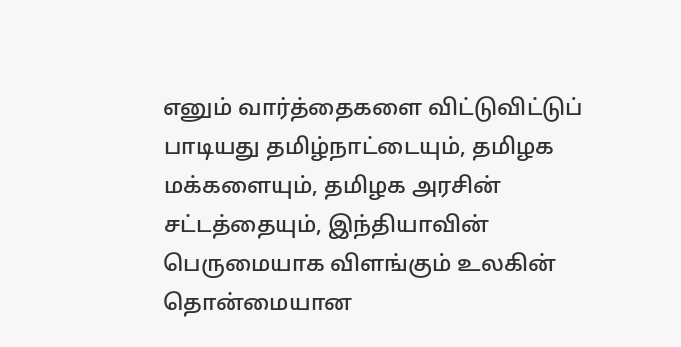எனும் வார்த்தைகளை விட்டுவிட்டுப் பாடியது தமிழ்நாட்டையும், தமிழக மக்களையும், தமிழக அரசின் சட்டத்தையும், இந்தியாவின் பெருமையாக விளங்கும் உலகின் தொன்மையான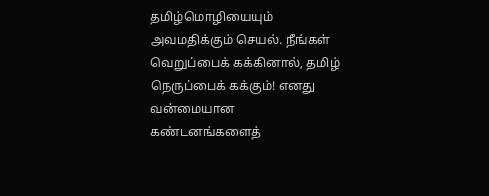தமிழ்மொழியையும் அவமதிக்கும் செயல். நீங்கள் வெறுப்பைக் கக்கினால், தமிழ் நெருப்பைக் கக்கும்! எனது வன்மையான கண்டனங்களைத்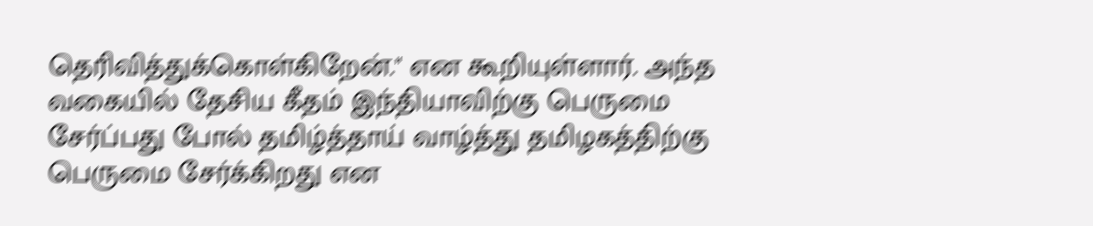தெரிவித்துக்கொள்கிறேன்." என கூறியுள்ளார். அந்த வகையில் தேசிய கீதம் இந்தியாவிற்கு பெருமை சேர்ப்பது போல் தமிழ்த்தாய் வாழ்த்து தமிழகத்திற்கு பெருமை சேர்க்கிறது என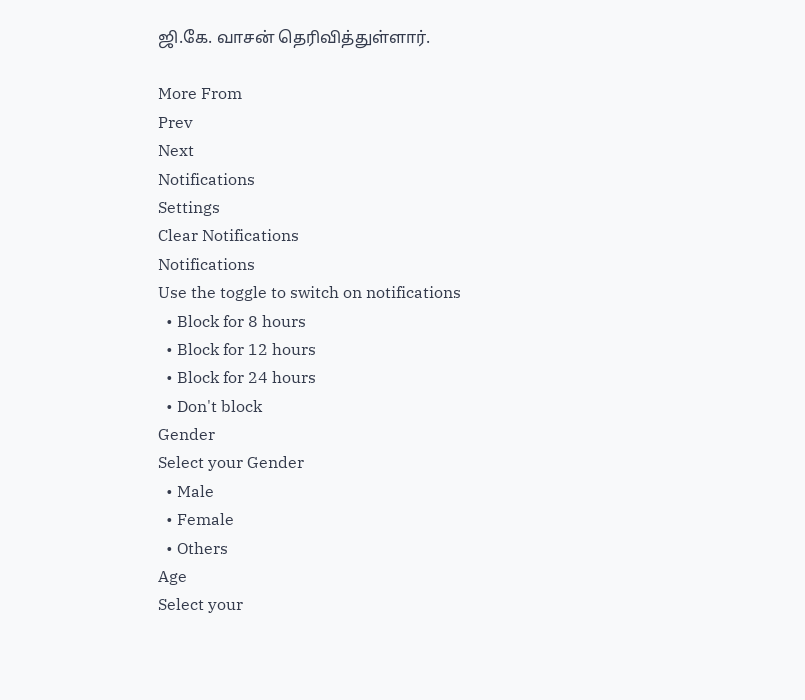ஜி.கே. வாசன் தெரிவித்துள்ளார்.

More From
Prev
Next
Notifications
Settings
Clear Notifications
Notifications
Use the toggle to switch on notifications
  • Block for 8 hours
  • Block for 12 hours
  • Block for 24 hours
  • Don't block
Gender
Select your Gender
  • Male
  • Female
  • Others
Age
Select your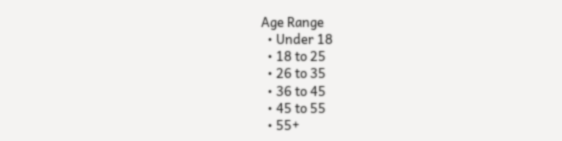Age Range
  • Under 18
  • 18 to 25
  • 26 to 35
  • 36 to 45
  • 45 to 55
  • 55+